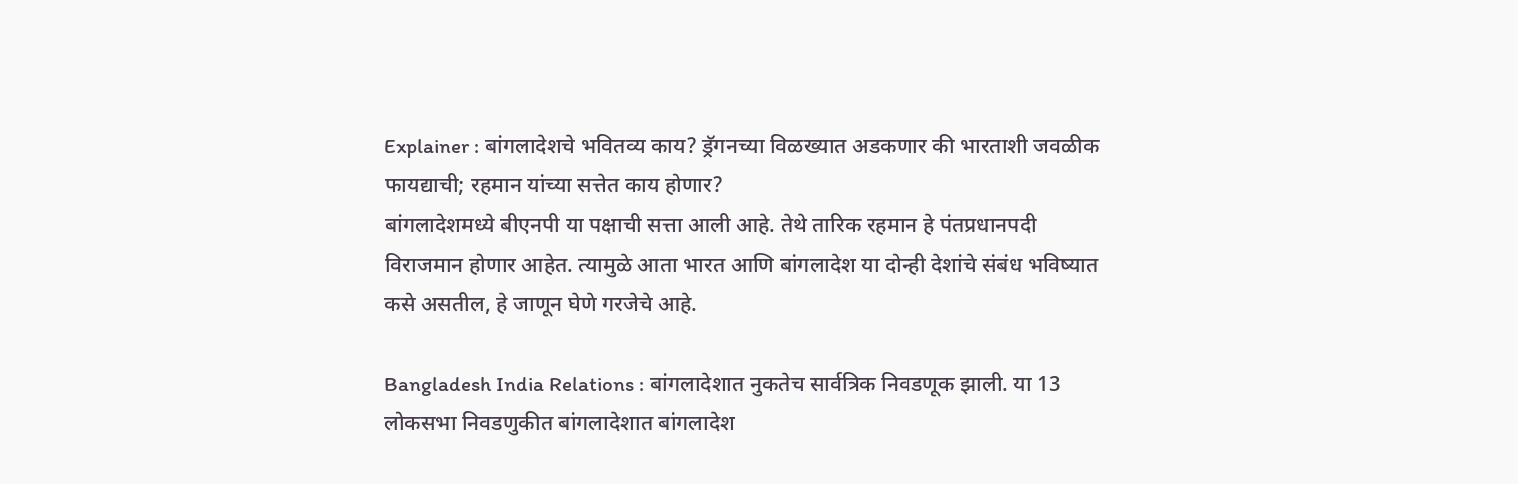Explainer : बांगलादेशचे भवितव्य काय? ड्रॅगनच्या विळख्यात अडकणार की भारताशी जवळीक फायद्याची; रहमान यांच्या सत्तेत काय होणार?
बांगलादेशमध्ये बीएनपी या पक्षाची सत्ता आली आहे. तेथे तारिक रहमान हे पंतप्रधानपदी विराजमान होणार आहेत. त्यामुळे आता भारत आणि बांगलादेश या दोन्ही देशांचे संबंध भविष्यात कसे असतील, हे जाणून घेणे गरजेचे आहे.

Bangladesh India Relations : बांगलादेशात नुकतेच सार्वत्रिक निवडणूक झाली. या 13 लोकसभा निवडणुकीत बांगलादेशात बांगलादेश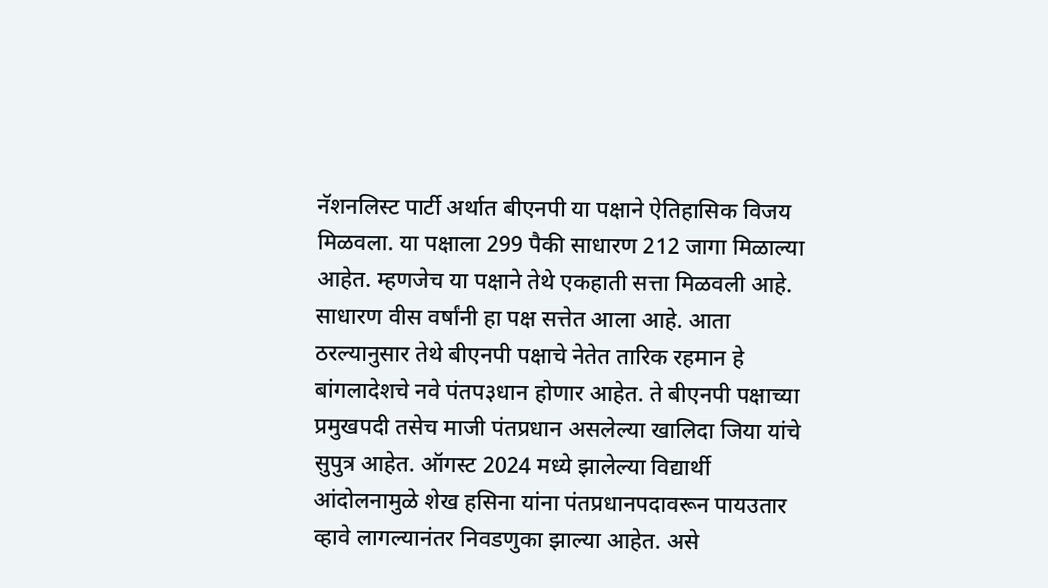नॅशनलिस्ट पार्टी अर्थात बीएनपी या पक्षाने ऐतिहासिक विजय मिळवला. या पक्षाला 299 पैकी साधारण 212 जागा मिळाल्या आहेत. म्हणजेच या पक्षाने तेथे एकहाती सत्ता मिळवली आहे. साधारण वीस वर्षांनी हा पक्ष सत्तेत आला आहे. आता ठरल्यानुसार तेथे बीएनपी पक्षाचे नेतेत तारिक रहमान हे बांगलादेशचे नवे पंतप३धान होणार आहेत. ते बीएनपी पक्षाच्या प्रमुखपदी तसेच माजी पंतप्रधान असलेल्या खालिदा जिया यांचे सुपुत्र आहेत. ऑगस्ट 2024 मध्ये झालेल्या विद्यार्थी आंदोलनामुळे शेख हसिना यांना पंतप्रधानपदावरून पायउतार व्हावे लागल्यानंतर निवडणुका झाल्या आहेत. असे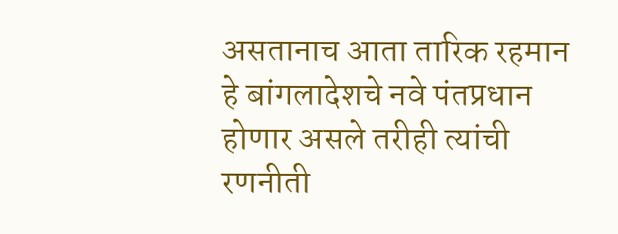असतानाच आता तारिक रहमान हे बांगलादेशचे नवे पंतप्रधान होणार असले तरीही त्यांची रणनीती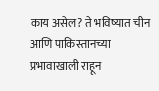काय असेल? ते भविष्यात चीन आणि पाकिस्तानच्या प्रभावाखाली राहून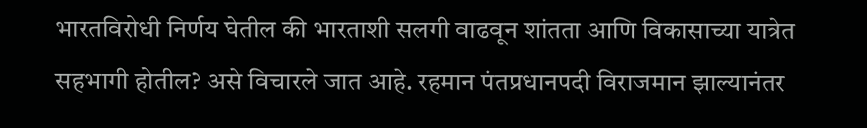भारतविरोधी निर्णय घेतील की भारताशी सलगी वाढवून शांतता आणि विकासाच्या यात्रेत सहभागी होतील? असे विचारले जात आहे. रहमान पंतप्रधानपदी विराजमान झाल्यानंतर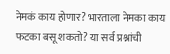नेमकं काय होणार? भारताला नेमका काय फटका बसू शकतो? या सर्व प्रश्नांची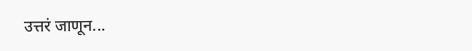उत्तरं जाणून...